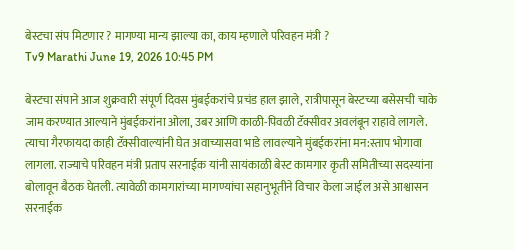बेस्टचा संप मिटणार ? मागण्या मान्य झाल्या का, काय म्हणाले परिवहन मंत्री ?
Tv9 Marathi June 19, 2026 10:45 PM

बेस्टचा संपाने आज शुक्रवारी संपूर्ण दिवस मुंबईकरांचे प्रचंड हाल झाले, रात्रीपासून बेस्टच्या बसेसची चाके जाम करण्यात आल्याने मुंबईकरांना ओला, उबर आणि काळी-पिवळी टॅक्सीवर अवलंबून राहावे लागले. त्याचा गैरफायदा काही टॅक्सीवाल्यांनी घेत अवाच्यासवा भाडे लावल्याने मुंबईकरांना मन:स्ताप भोगावा लागला. राज्याचे परिवहन मंत्री प्रताप सरनाईक यांनी सायंकाळी बेस्ट कामगार कृती समितीच्या सदस्यांना बोलावून बैठक घेतली. त्यावेळी कामगारांच्या मागण्यांचा सहानुभूतीने विचार केला जाईल असे आश्वासन सरनाईक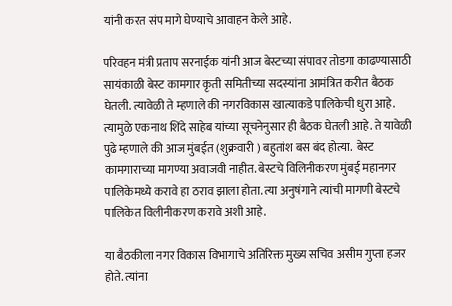यांनी करत संप मागे घेण्याचे आवाहन केले आहे.

परिवहन मंत्री प्रताप सरनाईक यांनी आज बेस्टच्या संपावर तोडगा काढण्यासाठी सायंकाळी बेस्ट कामगार कृती समितीच्या सदस्यांना आमंत्रित करीत बैठक घेतली. त्यावेळी ते म्हणाले की नगरविकास खात्याकडे पालिकेची धुरा आहे. त्यामुळे एकनाथ शिंदे साहेब यांच्या सूचनेनुसार ही बैठक घेतली आहे. ते यावेळी पुढे म्हणाले की आज मुंबईत (शुक्रवारी ) बहुतांश बस बंद होत्या.  बेस्ट कामगाराच्या मागण्या अवाजवी नाहीत. बेस्टचे विलिनीकरण मुंबई महानगर पालिकेमध्ये करावे हा ठराव झाला होता. त्या अनुषंगाने त्यांची मागणी बेस्टचे पालिकेत विलीनीकरण करावे अशी आहे.

या बैठकीला नगर विकास विभागाचे अतिरिक्त मुख्य सचिव असीम गुप्ता हजर होते. त्यांना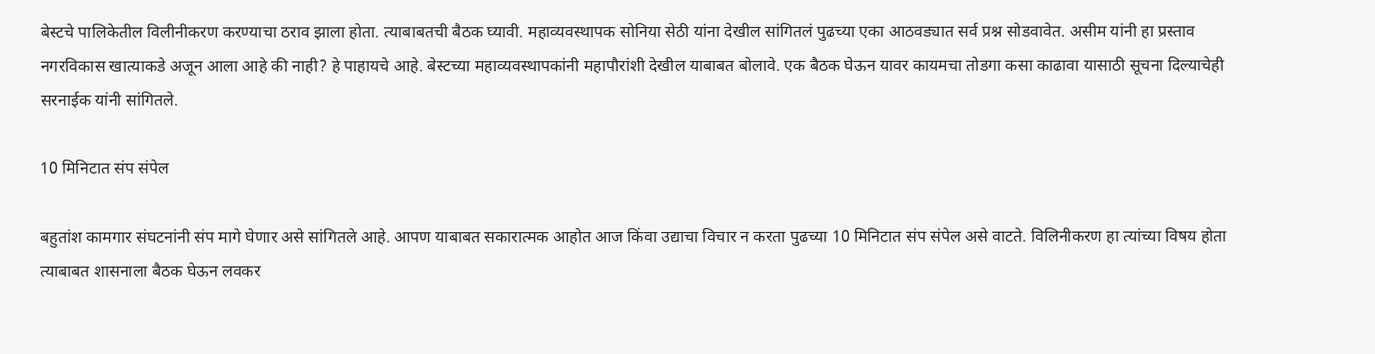बेस्टचे पालिकेतील विलीनीकरण करण्याचा ठराव झाला होता. त्याबाबतची बैठक घ्यावी. महाव्यवस्थापक सोनिया सेठी यांना देखील सांगितलं पुढच्या एका आठवड्यात सर्व प्रश्न सोडवावेत. असीम यांनी हा प्रस्ताव नगरविकास खात्याकडे अजून आला आहे की नाही? हे पाहायचे आहे. बेस्टच्या महाव्यवस्थापकांनी महापौरांशी देखील याबाबत बोलावे. एक बैठक घेऊन यावर कायमचा तोडगा कसा काढावा यासाठी सूचना दिल्याचेही सरनाईक यांनी सांगितले.

10 मिनिटात संप संपेल

बहुतांश कामगार संघटनांनी संप मागे घेणार असे सांगितले आहे. आपण याबाबत सकारात्मक आहोत आज किंवा उद्याचा विचार न करता पुढच्या 10 मिनिटात संप संपेल असे वाटते. विलिनीकरण हा त्यांच्या विषय होता त्याबाबत शासनाला बैठक घेऊन लवकर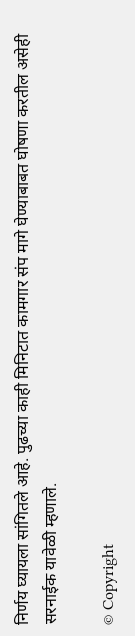निर्णय घ्यायला सांगितले आहे. पुढच्या काही मिनिटात कामगार संप मागे घेण्याबाबत घोषणा करतील असेही सरनाईक यावेळी म्हणाले.

© Copyright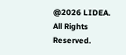@2026 LIDEA. All Rights Reserved.